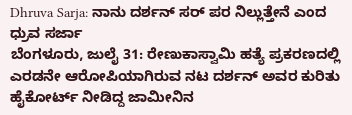Dhruva Sarja: ನಾನು ದರ್ಶನ್ ಸರ್ ಪರ ನಿಲ್ಲುತ್ತೇನೆ ಎಂದ ಧ್ರುವ ಸರ್ಜಾ
ಬೆಂಗಳೂರು, ಜುಲೈ 31: ರೇಣುಕಾಸ್ವಾಮಿ ಹತ್ಯೆ ಪ್ರಕರಣದಲ್ಲಿ ಎರಡನೇ ಆರೋಪಿಯಾಗಿರುವ ನಟ ದರ್ಶನ್ ಅವರ ಕುರಿತು ಹೈಕೋರ್ಟ್ ನೀಡಿದ್ದ ಜಾಮೀನಿನ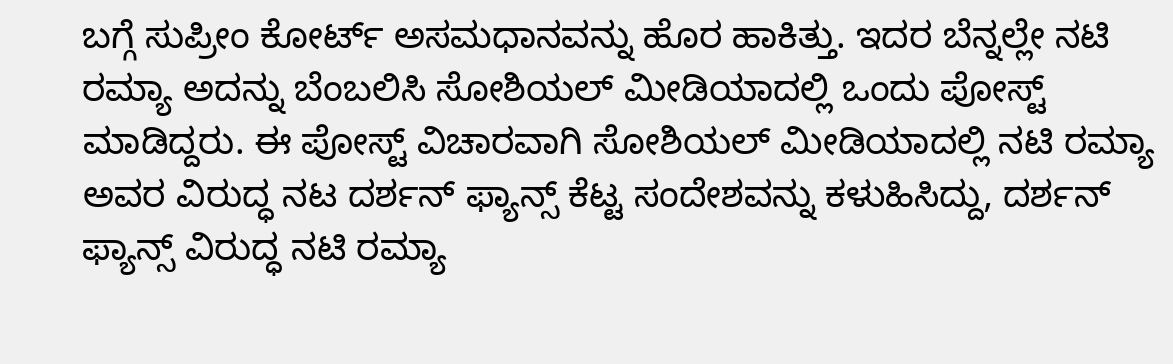ಬಗ್ಗೆ ಸುಪ್ರೀಂ ಕೋರ್ಟ್ ಅಸಮಧಾನವನ್ನು ಹೊರ ಹಾಕಿತ್ತು. ಇದರ ಬೆನ್ನಲ್ಲೇ ನಟಿ ರಮ್ಯಾ ಅದನ್ನು ಬೆಂಬಲಿಸಿ ಸೋಶಿಯಲ್ ಮೀಡಿಯಾದಲ್ಲಿ ಒಂದು ಪೋಸ್ಟ್ ಮಾಡಿದ್ದರು. ಈ ಪೋಸ್ಟ್ ವಿಚಾರವಾಗಿ ಸೋಶಿಯಲ್ ಮೀಡಿಯಾದಲ್ಲಿ ನಟಿ ರಮ್ಯಾ ಅವರ ವಿರುದ್ಧ ನಟ ದರ್ಶನ್ ಫ್ಯಾನ್ಸ್ ಕೆಟ್ಟ ಸಂದೇಶವನ್ನು ಕಳುಹಿಸಿದ್ದು, ದರ್ಶನ್ ಫ್ಯಾನ್ಸ್ ವಿರುದ್ಧ ನಟಿ ರಮ್ಯಾ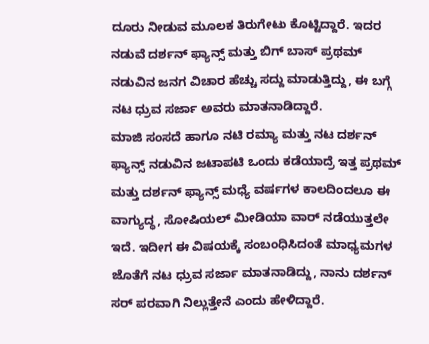ದೂರು ನೀಡುವ ಮೂಲಕ ತಿರುಗೇಟು ಕೊಟ್ಟಿದ್ದಾರೆ. ಇದರ ನಡುವೆ ದರ್ಶನ್ ಫ್ಯಾನ್ಸ್ ಮತ್ತು ಬಿಗ್ ಬಾಸ್ ಪ್ರಥಮ್ ನಡುವಿನ ಜನಗ ವಿಚಾರ ಹೆಚ್ಚು ಸದ್ದು ಮಾಡುತ್ತಿದ್ದು, ಈ ಬಗ್ಗೆ ನಟ ಧ್ರುವ ಸರ್ಜಾ ಅವರು ಮಾತನಾಡಿದ್ದಾರೆ.
ಮಾಜಿ ಸಂಸದೆ ಹಾಗೂ ನಟಿ ರಮ್ಯಾ ಮತ್ತು ನಟ ದರ್ಶನ್ ಫ್ಯಾನ್ಸ್ ನಡುವಿನ ಜಟಾಪಟಿ ಒಂದು ಕಡೆಯಾದ್ರೆ ಇತ್ತ ಪ್ರಥಮ್ ಮತ್ತು ದರ್ಶನ್ ಫ್ಯಾನ್ಸ್ ಮಧ್ಯೆ ವರ್ಷಗಳ ಕಾಲದಿಂದಲೂ ಈ ವಾಗ್ಯುದ್ಧ, ಸೋಷಿಯಲ್ ಮೀಡಿಯಾ ವಾರ್ ನಡೆಯುತ್ತಲೇ ಇದೆ. ಇದೀಗ ಈ ವಿಷಯಕ್ಕೆ ಸಂಬಂಧಿಸಿದಂತೆ ಮಾಧ್ಯಮಗಳ ಜೊತೆಗೆ ನಟ ಧ್ರುವ ಸರ್ಜಾ ಮಾತನಾಡಿದ್ದು, ನಾನು ದರ್ಶನ್ ಸರ್ ಪರವಾಗಿ ನಿಲ್ಲುತ್ತೇನೆ ಎಂದು ಹೇಳಿದ್ದಾರೆ.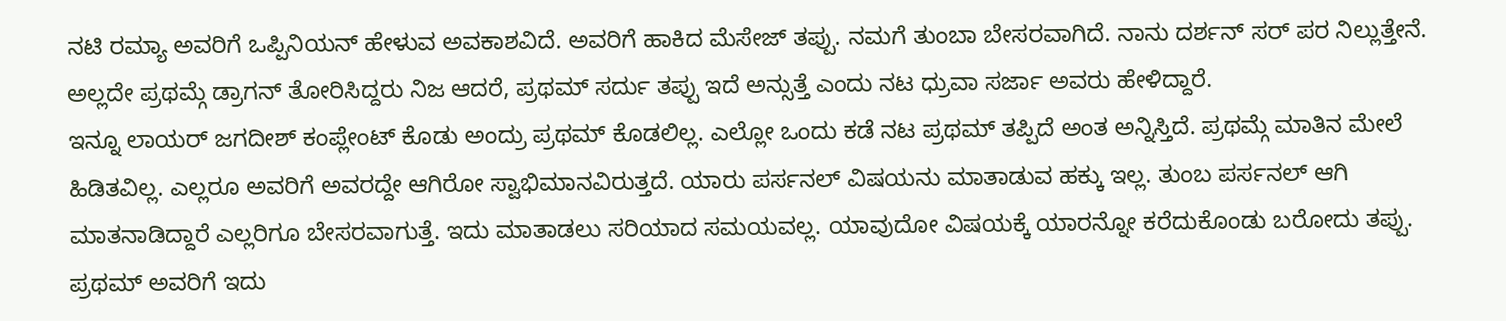ನಟಿ ರಮ್ಯಾ ಅವರಿಗೆ ಒಪ್ಪಿನಿಯನ್ ಹೇಳುವ ಅವಕಾಶವಿದೆ. ಅವರಿಗೆ ಹಾಕಿದ ಮೆಸೇಜ್ ತಪ್ಪು. ನಮಗೆ ತುಂಬಾ ಬೇಸರವಾಗಿದೆ. ನಾನು ದರ್ಶನ್ ಸರ್ ಪರ ನಿಲ್ಲುತ್ತೇನೆ. ಅಲ್ಲದೇ ಪ್ರಥಮ್ಗೆ ಡ್ರಾಗನ್ ತೋರಿಸಿದ್ದರು ನಿಜ ಆದರೆ, ಪ್ರಥಮ್ ಸರ್ದು ತಪ್ಪು ಇದೆ ಅನ್ಸುತ್ತೆ ಎಂದು ನಟ ಧ್ರುವಾ ಸರ್ಜಾ ಅವರು ಹೇಳಿದ್ದಾರೆ.
ಇನ್ನೂ ಲಾಯರ್ ಜಗದೀಶ್ ಕಂಪ್ಲೇಂಟ್ ಕೊಡು ಅಂದ್ರು ಪ್ರಥಮ್ ಕೊಡಲಿಲ್ಲ. ಎಲ್ಲೋ ಒಂದು ಕಡೆ ನಟ ಪ್ರಥಮ್ ತಪ್ಪಿದೆ ಅಂತ ಅನ್ನಿಸ್ತಿದೆ. ಪ್ರಥಮ್ಗೆ ಮಾತಿನ ಮೇಲೆ ಹಿಡಿತವಿಲ್ಲ. ಎಲ್ಲರೂ ಅವರಿಗೆ ಅವರದ್ದೇ ಆಗಿರೋ ಸ್ವಾಭಿಮಾನವಿರುತ್ತದೆ. ಯಾರು ಪರ್ಸನಲ್ ವಿಷಯನು ಮಾತಾಡುವ ಹಕ್ಕು ಇಲ್ಲ. ತುಂಬ ಪರ್ಸನಲ್ ಆಗಿ ಮಾತನಾಡಿದ್ದಾರೆ ಎಲ್ಲರಿಗೂ ಬೇಸರವಾಗುತ್ತೆ. ಇದು ಮಾತಾಡಲು ಸರಿಯಾದ ಸಮಯವಲ್ಲ. ಯಾವುದೋ ವಿಷಯಕ್ಕೆ ಯಾರನ್ನೋ ಕರೆದುಕೊಂಡು ಬರೋದು ತಪ್ಪು. ಪ್ರಥಮ್ ಅವರಿಗೆ ಇದು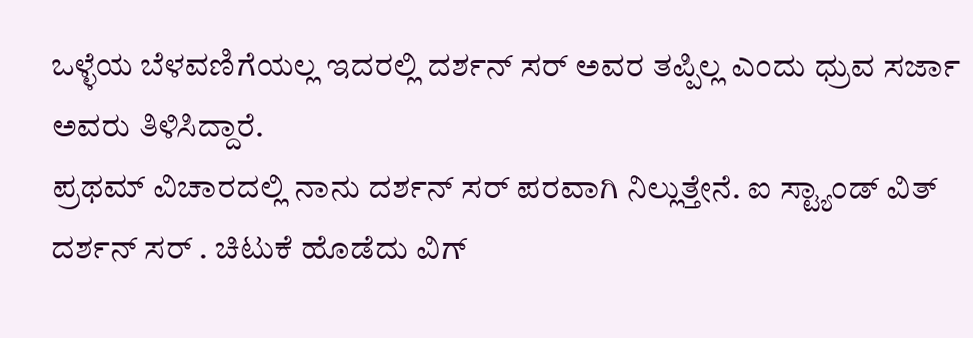ಒಳ್ಳೆಯ ಬೆಳವಣಿಗೆಯಲ್ಲ ಇದರಲ್ಲಿ ದರ್ಶನ್ ಸರ್ ಅವರ ತಪ್ಪಿಲ್ಲ ಎಂದು ಧ್ರುವ ಸರ್ಜಾ ಅವರು ತಿಳಿಸಿದ್ದಾರೆ.
ಪ್ರಥಮ್ ವಿಚಾರದಲ್ಲಿ ನಾನು ದರ್ಶನ್ ಸರ್ ಪರವಾಗಿ ನಿಲ್ಲುತ್ತೇನೆ. ಐ ಸ್ಟ್ಯಾಂಡ್ ವಿತ್ ದರ್ಶನ್ ಸರ್ . ಚಿಟುಕೆ ಹೊಡೆದು ವಿಗ್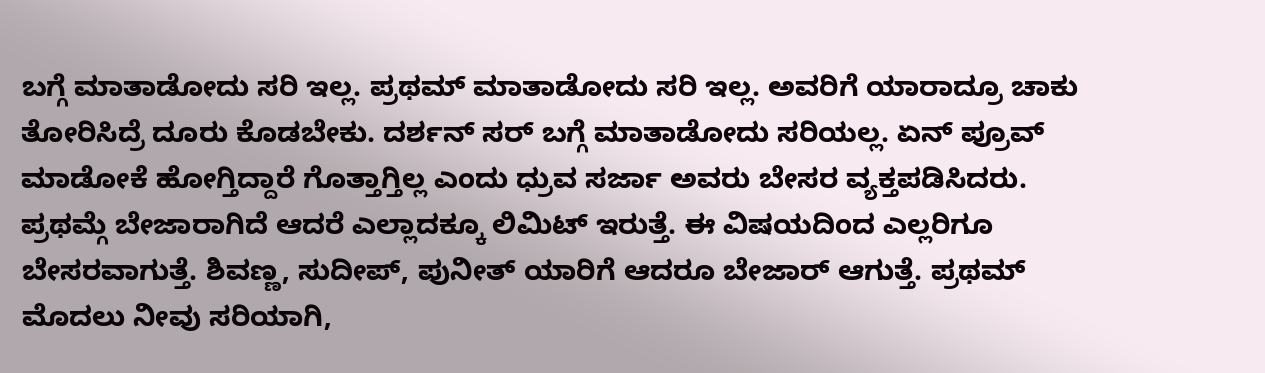ಬಗ್ಗೆ ಮಾತಾಡೋದು ಸರಿ ಇಲ್ಲ. ಪ್ರಥಮ್ ಮಾತಾಡೋದು ಸರಿ ಇಲ್ಲ. ಅವರಿಗೆ ಯಾರಾದ್ರೂ ಚಾಕು ತೋರಿಸಿದ್ರೆ ದೂರು ಕೊಡಬೇಕು. ದರ್ಶನ್ ಸರ್ ಬಗ್ಗೆ ಮಾತಾಡೋದು ಸರಿಯಲ್ಲ. ಏನ್ ಪ್ರೂವ್ ಮಾಡೋಕೆ ಹೋಗ್ತಿದ್ದಾರೆ ಗೊತ್ತಾಗ್ತಿಲ್ಲ ಎಂದು ಧ್ರುವ ಸರ್ಜಾ ಅವರು ಬೇಸರ ವ್ಯಕ್ತಪಡಿಸಿದರು.
ಪ್ರಥಮ್ಗೆ ಬೇಜಾರಾಗಿದೆ ಆದರೆ ಎಲ್ಲಾದಕ್ಕೂ ಲಿಮಿಟ್ ಇರುತ್ತೆ. ಈ ವಿಷಯದಿಂದ ಎಲ್ಲರಿಗೂ ಬೇಸರವಾಗುತ್ತೆ. ಶಿವಣ್ಣ, ಸುದೀಪ್, ಪುನೀತ್ ಯಾರಿಗೆ ಆದರೂ ಬೇಜಾರ್ ಆಗುತ್ತೆ. ಪ್ರಥಮ್ ಮೊದಲು ನೀವು ಸರಿಯಾಗಿ,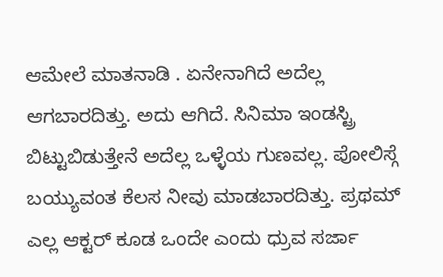ಆಮೇಲೆ ಮಾತನಾಡಿ . ಏನೇನಾಗಿದೆ ಅದೆಲ್ಲ ಆಗಬಾರದಿತ್ತು. ಅದು ಆಗಿದೆ. ಸಿನಿಮಾ ಇಂಡಸ್ಟ್ರಿ ಬಿಟ್ಟುಬಿಡುತ್ತೇನೆ ಅದೆಲ್ಲ ಒಳ್ಳೆಯ ಗುಣವಲ್ಲ. ಪೋಲಿಸ್ಗೆ ಬಯ್ಯುವಂತ ಕೆಲಸ ನೀವು ಮಾಡಬಾರದಿತ್ತು. ಪ್ರಥಮ್ ಎಲ್ಲ ಆಕ್ಟರ್ ಕೂಡ ಒಂದೇ ಎಂದು ಧ್ರುವ ಸರ್ಜಾ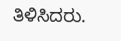ತಿಳಿಸಿದರು.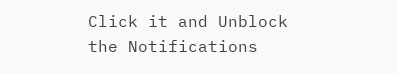Click it and Unblock the Notifications